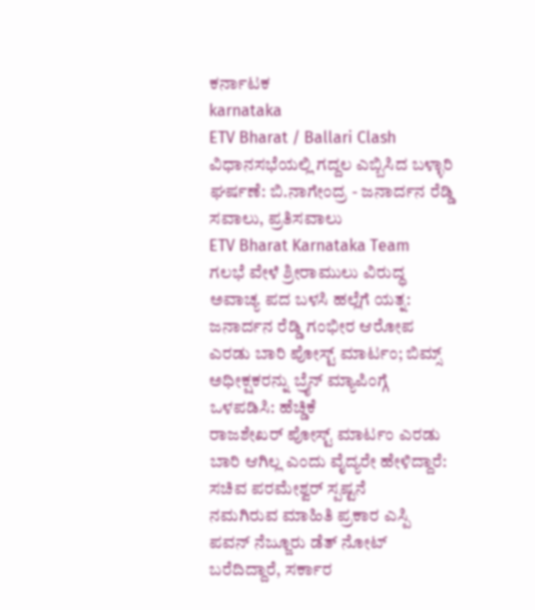ಕರ್ನಾಟಕ
karnataka
ETV Bharat / Ballari Clash
ವಿಧಾನಸಭೆಯಲ್ಲಿ ಗದ್ದಲ ಎಬ್ಬಿಸಿದ ಬಳ್ಳಾರಿ ಘರ್ಷಣೆ: ಬಿ.ನಾಗೇಂದ್ರ - ಜನಾರ್ದನ ರೆಡ್ಡಿ ಸವಾಲು, ಪ್ರತಿಸವಾಲು
ETV Bharat Karnataka Team
ಗಲಭೆ ವೇಳೆ ಶ್ರೀರಾಮುಲು ವಿರುದ್ಧ ಅವಾಚ್ಯ ಪದ ಬಳಸಿ ಹಲ್ಲೆಗೆ ಯತ್ನ: ಜನಾರ್ದನ ರೆಡ್ಡಿ ಗಂಭೀರ ಆರೋಪ
ಎರಡು ಬಾರಿ ಪೋಸ್ಟ್ ಮಾರ್ಟಂ; ಬಿಮ್ಸ್ ಅಧೀಕ್ಷಕರನ್ನು ಬ್ರೈನ್ ಮ್ಯಾಪಿಂಗ್ಗೆ ಒಳಪಡಿಸಿ: ಹೆಚ್ಡಿಕೆ
ರಾಜಶೇಖರ್ ಪೋಸ್ಟ್ ಮಾರ್ಟಂ ಎರಡು ಬಾರಿ ಆಗಿಲ್ಲ ಎಂದು ವೈದ್ಯರೇ ಹೇಳಿದ್ದಾರೆ: ಸಚಿವ ಪರಮೇಶ್ವರ್ ಸ್ಪಷ್ಟನೆ
ನಮಗಿರುವ ಮಾಹಿತಿ ಪ್ರಕಾರ ಎಸ್ಪಿ ಪವನ್ ನೆಜ್ಜೂರು ಡೆತ್ ನೋಟ್ ಬರೆದಿದ್ದಾರೆ, ಸರ್ಕಾರ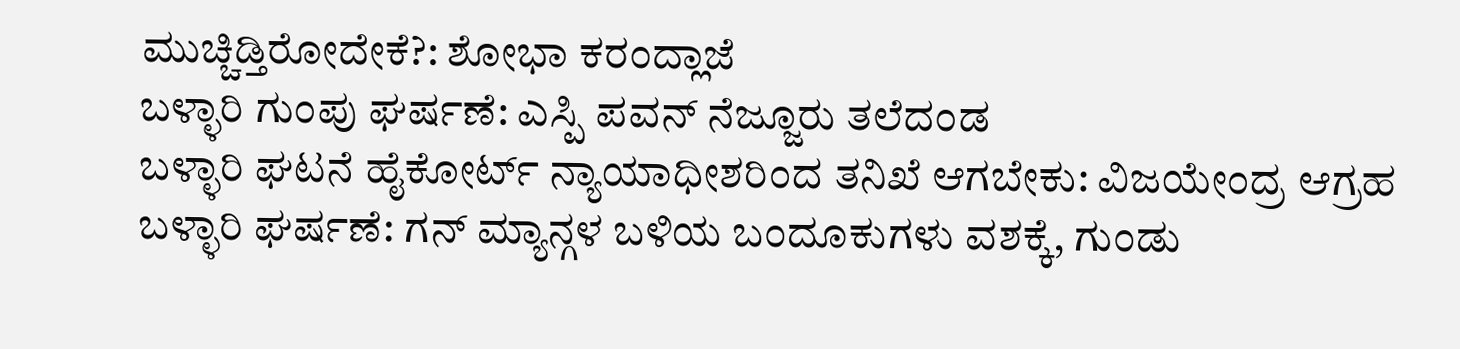ಮುಚ್ಚಿಡ್ತಿರೋದೇಕೆ?: ಶೋಭಾ ಕರಂದ್ಲಾಜೆ
ಬಳ್ಳಾರಿ ಗುಂಪು ಘರ್ಷಣೆ: ಎಸ್ಪಿ ಪವನ್ ನೆಜ್ಜೂರು ತಲೆದಂಡ
ಬಳ್ಳಾರಿ ಘಟನೆ ಹೈಕೋರ್ಟ್ ನ್ಯಾಯಾಧೀಶರಿಂದ ತನಿಖೆ ಆಗಬೇಕು: ವಿಜಯೇಂದ್ರ ಆಗ್ರಹ
ಬಳ್ಳಾರಿ ಘರ್ಷಣೆ: ಗನ್ ಮ್ಯಾನ್ಗಳ ಬಳಿಯ ಬಂದೂಕುಗಳು ವಶಕ್ಕೆ, ಗುಂಡು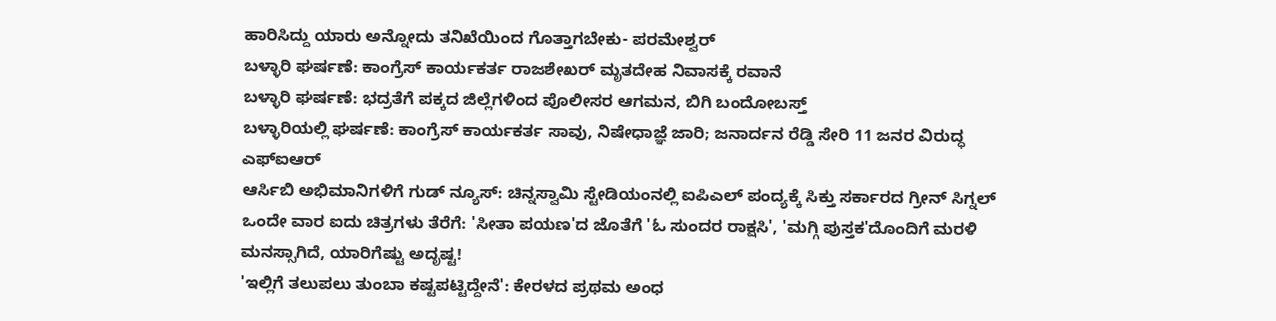ಹಾರಿಸಿದ್ದು ಯಾರು ಅನ್ನೋದು ತನಿಖೆಯಿಂದ ಗೊತ್ತಾಗಬೇಕು- ಪರಮೇಶ್ವರ್
ಬಳ್ಳಾರಿ ಘರ್ಷಣೆ: ಕಾಂಗ್ರೆಸ್ ಕಾರ್ಯಕರ್ತ ರಾಜಶೇಖರ್ ಮೃತದೇಹ ನಿವಾಸಕ್ಕೆ ರವಾನೆ
ಬಳ್ಳಾರಿ ಘರ್ಷಣೆ: ಭದ್ರತೆಗೆ ಪಕ್ಕದ ಜಿಲ್ಲೆಗಳಿಂದ ಪೊಲೀಸರ ಆಗಮನ, ಬಿಗಿ ಬಂದೋಬಸ್ತ್
ಬಳ್ಳಾರಿಯಲ್ಲಿ ಘರ್ಷಣೆ: ಕಾಂಗ್ರೆಸ್ ಕಾರ್ಯಕರ್ತ ಸಾವು, ನಿಷೇಧಾಜ್ಞೆ ಜಾರಿ; ಜನಾರ್ದನ ರೆಡ್ಡಿ ಸೇರಿ 11 ಜನರ ವಿರುದ್ಧ ಎಫ್ಐಆರ್
ಆರ್ಸಿಬಿ ಅಭಿಮಾನಿಗಳಿಗೆ ಗುಡ್ ನ್ಯೂಸ್: ಚಿನ್ನಸ್ವಾಮಿ ಸ್ಟೇಡಿಯಂನಲ್ಲಿ ಐಪಿಎಲ್ ಪಂದ್ಯಕ್ಕೆ ಸಿಕ್ತು ಸರ್ಕಾರದ ಗ್ರೀನ್ ಸಿಗ್ನಲ್
ಒಂದೇ ವಾರ ಐದು ಚಿತ್ರಗಳು ತೆರೆಗೆ: 'ಸೀತಾ ಪಯಣ'ದ ಜೊತೆಗೆ 'ಓ ಸುಂದರ ರಾಕ್ಷಸಿ', 'ಮಗ್ಗಿ ಪುಸ್ತಕ'ದೊಂದಿಗೆ ಮರಳಿ ಮನಸ್ಸಾಗಿದೆ, ಯಾರಿಗೆಷ್ಟು ಅದೃಷ್ಟ!
'ಇಲ್ಲಿಗೆ ತಲುಪಲು ತುಂಬಾ ಕಷ್ಟಪಟ್ಟಿದ್ದೇನೆ': ಕೇರಳದ ಪ್ರಥಮ ಅಂಧ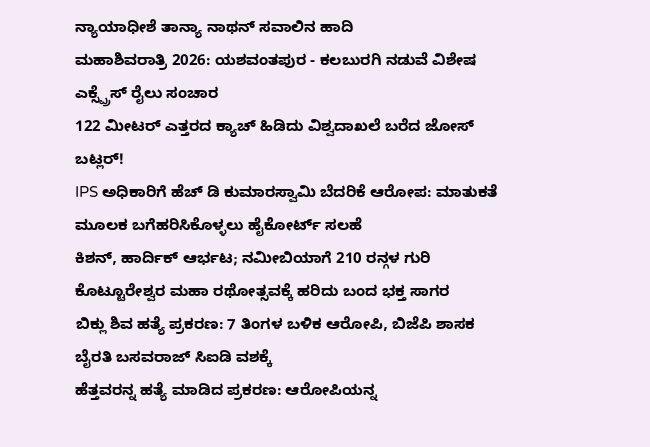ನ್ಯಾಯಾಧೀಶೆ ತಾನ್ಯಾ ನಾಥನ್ ಸವಾಲಿನ ಹಾದಿ
ಮಹಾಶಿವರಾತ್ರಿ 2026: ಯಶವಂತಪುರ - ಕಲಬುರಗಿ ನಡುವೆ ವಿಶೇಷ ಎಕ್ಸ್ಪ್ರೆಸ್ ರೈಲು ಸಂಚಾರ
122 ಮೀಟರ್ ಎತ್ತರದ ಕ್ಯಾಚ್ ಹಿಡಿದು ವಿಶ್ವದಾಖಲೆ ಬರೆದ ಜೋಸ್ ಬಟ್ಲರ್!
IPS ಅಧಿಕಾರಿಗೆ ಹೆಚ್ ಡಿ ಕುಮಾರಸ್ವಾಮಿ ಬೆದರಿಕೆ ಆರೋಪ: ಮಾತುಕತೆ ಮೂಲಕ ಬಗೆಹರಿಸಿಕೊಳ್ಳಲು ಹೈಕೋರ್ಟ್ ಸಲಹೆ
ಕಿಶನ್, ಹಾರ್ದಿಕ್ ಆರ್ಭಟ; ನಮೀಬಿಯಾಗೆ 210 ರನ್ಗಳ ಗುರಿ
ಕೊಟ್ಟೂರೇಶ್ವರ ಮಹಾ ರಥೋತ್ಸವಕ್ಕೆ ಹರಿದು ಬಂದ ಭಕ್ತ ಸಾಗರ
ಬಿಕ್ಲು ಶಿವ ಹತ್ಯೆ ಪ್ರಕರಣ: 7 ತಿಂಗಳ ಬಳಿಕ ಆರೋಪಿ, ಬಿಜೆಪಿ ಶಾಸಕ ಬೈರತಿ ಬಸವರಾಜ್ ಸಿಐಡಿ ವಶಕ್ಕೆ
ಹೆತ್ತವರನ್ನ ಹತ್ಯೆ ಮಾಡಿದ ಪ್ರಕರಣ: ಆರೋಪಿಯನ್ನ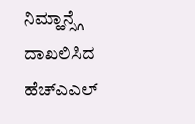ನಿಮ್ಹಾನ್ಸ್ಗೆ ದಾಖಲಿಸಿದ ಹೆಚ್ಎಎಲ್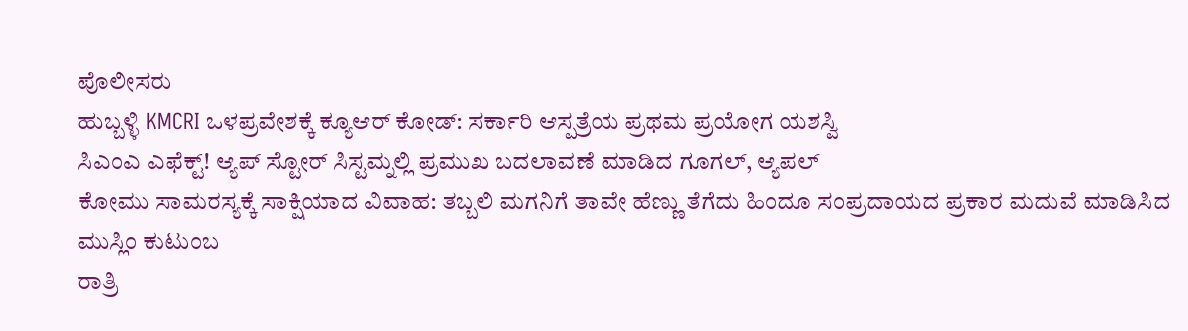ಪೊಲೀಸರು
ಹುಬ್ಬಳ್ಳಿ KMCRI ಒಳಪ್ರವೇಶಕ್ಕೆ ಕ್ಯೂಆರ್ ಕೋಡ್: ಸರ್ಕಾರಿ ಆಸ್ಪತ್ರೆಯ ಪ್ರಥಮ ಪ್ರಯೋಗ ಯಶಸ್ವಿ
ಸಿಎಂಎ ಎಫೆಕ್ಟ್! ಆ್ಯಪ್ ಸ್ಟೋರ್ ಸಿಸ್ಟಮ್ನಲ್ಲಿ ಪ್ರಮುಖ ಬದಲಾವಣೆ ಮಾಡಿದ ಗೂಗಲ್, ಆ್ಯಪಲ್
ಕೋಮು ಸಾಮರಸ್ಯಕ್ಕೆ ಸಾಕ್ಷಿಯಾದ ವಿವಾಹ: ತಬ್ಬಲಿ ಮಗನಿಗೆ ತಾವೇ ಹೆಣ್ಣು ತೆಗೆದು ಹಿಂದೂ ಸಂಪ್ರದಾಯದ ಪ್ರಕಾರ ಮದುವೆ ಮಾಡಿಸಿದ ಮುಸ್ಲಿಂ ಕುಟುಂಬ
ರಾತ್ರಿ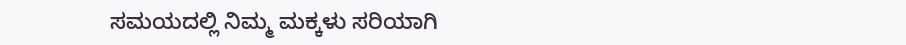ಸಮಯದಲ್ಲಿ ನಿಮ್ಮ ಮಕ್ಕಳು ಸರಿಯಾಗಿ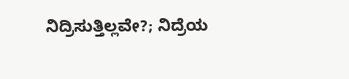ನಿದ್ರಿಸುತ್ತಿಲ್ಲವೇ?; ನಿದ್ರೆಯ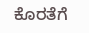ಕೊರತೆಗೆ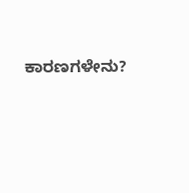ಕಾರಣಗಳೇನು?